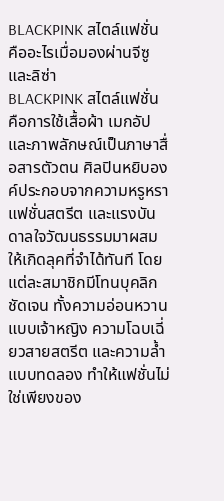BLACKPINK สไตล์แฟชั่น คืออะไรเมื่อมองผ่านจีซูและลิซ่า
BLACKPINK สไตล์แฟชั่น คือการใช้เสื้อผ้า เมกอัป และภาพลักษณ์เป็นภาษาสื่อสารตัวตน ศิลปินหยิบองค์ประกอบจากความหรูหรา แฟชั่นสตรีต และแรงบันดาลใจวัฒนธรรมมาผสมให้เกิดลุคที่จำได้ทันที โดยแต่ละสมาชิกมีโทนบุคลิกชัดเจน ทั้งความอ่อนหวานแบบเจ้าหญิง ความโฉบเฉี่ยวสายสตรีต และความล้ำแบบทดลอง ทำให้แฟชั่นไม่ใช่เพียงของ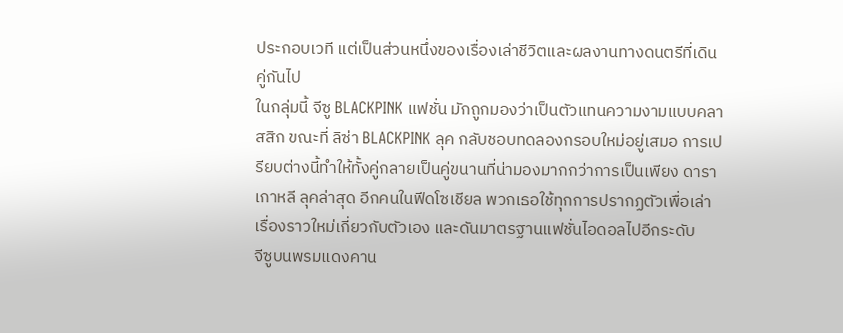ประกอบเวที แต่เป็นส่วนหนึ่งของเรื่องเล่าชีวิตและผลงานทางดนตรีที่เดินคู่กันไป
ในกลุ่มนี้ จีซู BLACKPINK แฟชั่น มักถูกมองว่าเป็นตัวแทนความงามแบบคลาสสิก ขณะที่ ลิซ่า BLACKPINK ลุค กลับชอบทดลองกรอบใหม่อยู่เสมอ การเปรียบต่างนี้ทำให้ทั้งคู่กลายเป็นคู่ขนานที่น่ามองมากกว่าการเป็นเพียง ดาราเกาหลี ลุคล่าสุด อีกคนในฟีดโซเชียล พวกเธอใช้ทุกการปรากฏตัวเพื่อเล่าเรื่องราวใหม่เกี่ยวกับตัวเอง และดันมาตรฐานแฟชั่นไอดอลไปอีกระดับ
จีซูบนพรมแดงคาน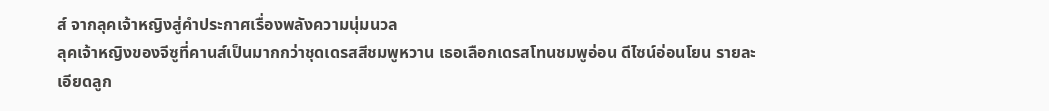ส์ จากลุคเจ้าหญิงสู่คำประกาศเรื่องพลังความนุ่มนวล
ลุคเจ้าหญิงของจีซูที่คานส์เป็นมากกว่าชุดเดรสสีชมพูหวาน เธอเลือกเดรสโทนชมพูอ่อน ดีไซน์อ่อนโยน รายละเอียดลูก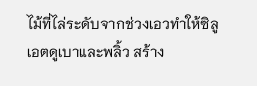ไม้ที่ไล่ระดับจากช่วงเอวทำให้ซิลูเอตดูเบาและพลิ้ว สร้าง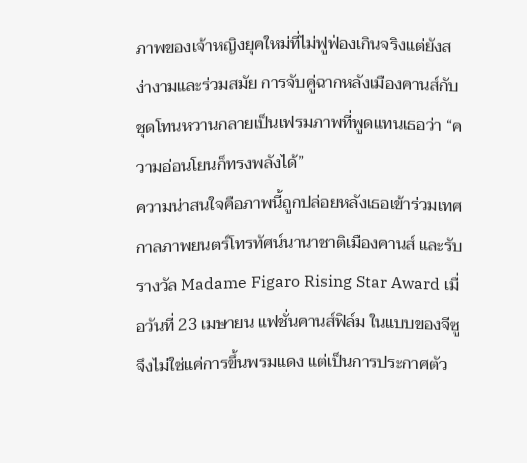ภาพของเจ้าหญิงยุคใหม่ที่ไม่ฟูฟ่องเกินจริงแต่ยังสง่างามและร่วมสมัย การจับคู่ฉากหลังเมืองคานส์กับชุดโทนหวานกลายเป็นเฟรมภาพที่พูดแทนเธอว่า “ความอ่อนโยนก็ทรงพลังได้”
ความน่าสนใจคือภาพนี้ถูกปล่อยหลังเธอเข้าร่วมเทศกาลภาพยนตร์โทรทัศน์นานาชาติเมืองคานส์ และรับรางวัล Madame Figaro Rising Star Award เมื่อวันที่ 23 เมษายน แฟชั่นคานส์ฟิล์ม ในแบบของจีซูจึงไม่ใช่แค่การขึ้นพรมแดง แต่เป็นการประกาศตัว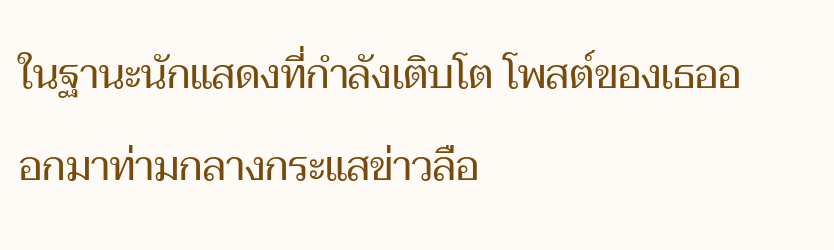ในฐานะนักแสดงที่กำลังเติบโต โพสต์ของเธอออกมาท่ามกลางกระแสข่าวลือ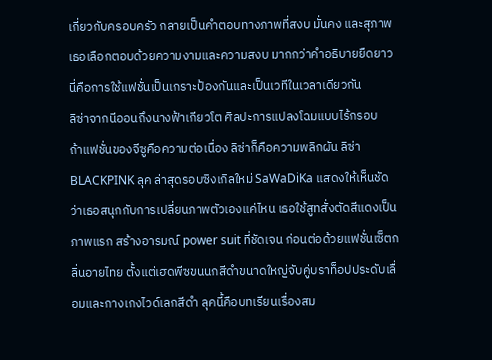เกี่ยวกับครอบครัว กลายเป็นคำตอบทางภาพที่สงบ มั่นคง และสุภาพ เธอเลือกตอบด้วยความงามและความสงบ มากกว่าคำอธิบายยืดยาว นี่คือการใช้แฟชั่นเป็นเกราะป้องกันและเป็นเวทีในเวลาเดียวกัน
ลิซ่าจากนีออนถึงนางฟ้าเกียวโต ศิลปะการแปลงโฉมแบบไร้กรอบ
ถ้าแฟชั่นของจีซูคือความต่อเนื่อง ลิซ่าก็คือความพลิกผัน ลิซ่า BLACKPINK ลุค ล่าสุดรอบซิงเกิลใหม่ SaWaDiKa แสดงให้เห็นชัดว่าเธอสนุกกับการเปลี่ยนภาพตัวเองแค่ไหน เธอใช้สูทสั่งตัดสีแดงเป็นภาพแรก สร้างอารมณ์ power suit ที่ชัดเจน ก่อนต่อด้วยแฟชั่นเซ็ตกลิ่นอายไทย ตั้งแต่เฮดพีซขนนกสีดำขนาดใหญ่จับคู่บราท็อปประดับเลื่อมและกางเกงไวด์เลกสีดำ ลุคนี้คือบทเรียนเรื่องสม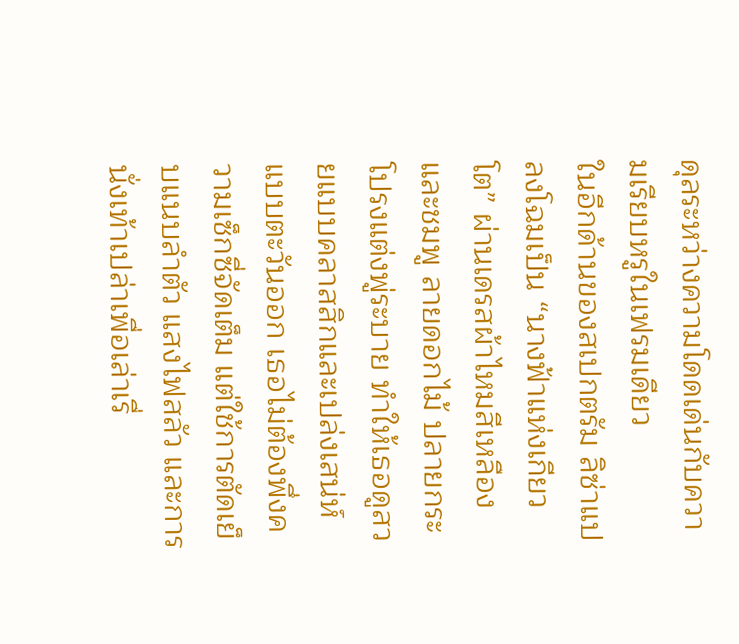ดุลระหว่างความโดดเด่นกับความเรียบหรูในเฟรมเดียว
ในอีกด้านของสเปกตรัม ลิซ่าแปลงโฉมเป็น “นางฟ้าแห่งเกียวโต” ผ่านเดรสผ้าไหมสีเหลืองและชมพู ลายดอกไม้ ปลายกระโปรงแต่งพู่ระบาย ทำให้เธอดูสวยแบบคลาสสิกและเปล่งเสน่ห์แบบตะวันออก เธอไม่ต้องพึ่งความเซ็กซี่จัดเต็ม แต่ใช้การตัดเย็บแนบลำตัว แสงไฟสลัว และการนั่งเท้าเปล่าเพื่อเล่าเรื่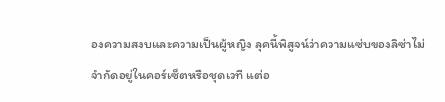องความสงบและความเป็นผู้หญิง ลุคนี้พิสูจน์ว่าความแซ่บของลิซ่าไม่จำกัดอยู่ในคอร์เซ็ตหรือชุดเวที แต่อ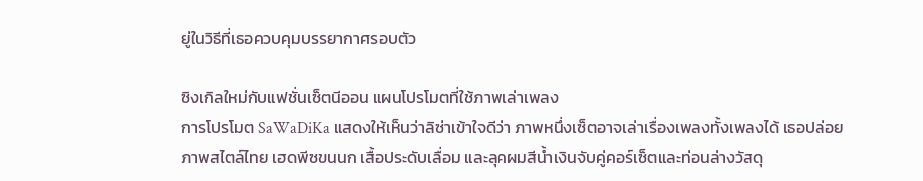ยู่ในวิธีที่เธอควบคุมบรรยากาศรอบตัว

ซิงเกิลใหม่กับแฟชั่นเซ็ตนีออน แผนโปรโมตที่ใช้ภาพเล่าเพลง
การโปรโมต SaWaDiKa แสดงให้เห็นว่าลิซ่าเข้าใจดีว่า ภาพหนึ่งเซ็ตอาจเล่าเรื่องเพลงทั้งเพลงได้ เธอปล่อยภาพสไตล์ไทย เฮดพีซขนนก เสื้อประดับเลื่อม และลุคผมสีน้ำเงินจับคู่คอร์เซ็ตและท่อนล่างวัสดุ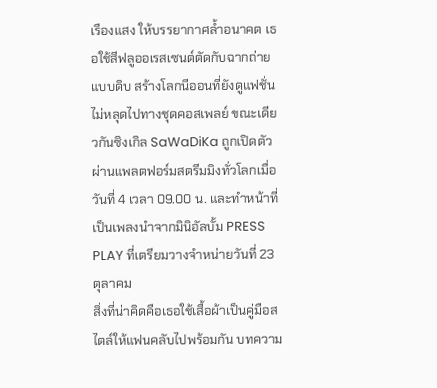เรืองแสง ให้บรรยากาศล้ำอนาคต เธอใช้สีฟลูออเรสเซนต์ตัดกับฉากถ่ายแบบดิบ สร้างโลกนีออนที่ยังดูแฟชั่น ไม่หลุดไปทางชุดคอสเพลย์ ขณะเดียวกันซิงเกิล SaWaDiKa ถูกเปิดตัวผ่านแพลตฟอร์มสตรีมมิงทั่วโลกเมื่อวันที่ 4 เวลา 09.00 น. และทำหน้าที่เป็นเพลงนำจากมินิอัลบั้ม PRESS PLAY ที่เตรียมวางจำหน่ายวันที่ 23 ตุลาคม
สิ่งที่น่าคิดคือเธอใช้เสื้อผ้าเป็นคู่มือสไตล์ให้แฟนคลับไปพร้อมกัน บทความ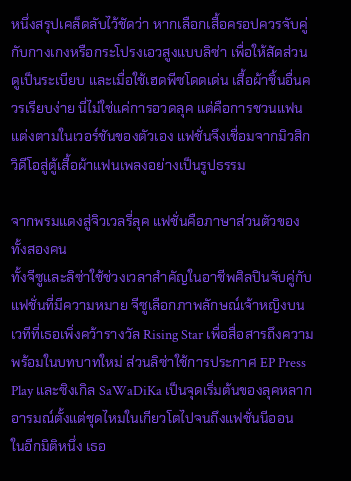หนึ่งสรุปเคล็ดลับไว้ชัดว่า หากเลือกเสื้อครอปควรจับคู่กับกางเกงหรือกระโปรงเอวสูงแบบลิซ่า เพื่อให้สัดส่วนดูเป็นระเบียบ และเมื่อใช้เฮดพีซโดดเด่น เสื้อผ้าชิ้นอื่นควรเรียบง่าย นี่ไม่ใช่แค่การอวดลุค แต่คือการชวนแฟนแต่งตามในเวอร์ชันของตัวเอง แฟชั่นจึงเชื่อมจากมิวสิกวิดีโอสู่ตู้เสื้อผ้าแฟนเพลงอย่างเป็นรูปธรรม

จากพรมแดงสู่จิวเวลรี่ลุค แฟชั่นคือภาษาส่วนตัวของทั้งสองคน
ทั้งจีซูและลิซ่าใช้ช่วงเวลาสำคัญในอาชีพศิลปินจับคู่กับแฟชั่นที่มีความหมาย จีซูเลือกภาพลักษณ์เจ้าหญิงบนเวทีที่เธอเพิ่งคว้ารางวัล Rising Star เพื่อสื่อสารถึงความพร้อมในบทบาทใหม่ ส่วนลิซ่าใช้การประกาศ EP Press Play และซิงเกิล SaWaDiKa เป็นจุดเริ่มต้นของลุคหลากอารมณ์ตั้งแต่ชุดไหมในเกียวโตไปจนถึงแฟชั่นนีออน
ในอีกมิติหนึ่ง เธอ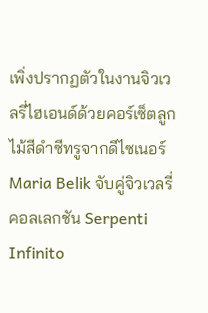เพิ่งปรากฏตัวในงานจิวเวลรี่ไฮเอนด์ด้วยคอร์เซ็ตลูกไม้สีดำซีทรูจากดีไซเนอร์ Maria Belik จับคู่จิวเวลรี่คอลเลกชัน Serpenti Infinito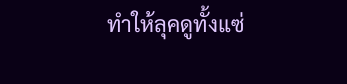ทำให้ลุคดูทั้งแซ่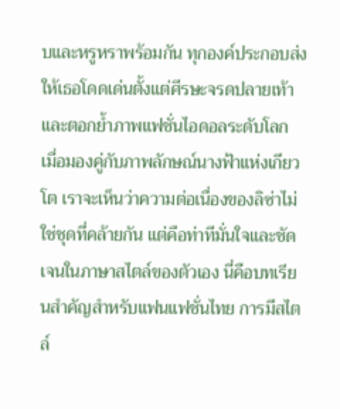บและหรูหราพร้อมกัน ทุกองค์ประกอบส่งให้เธอโดดเด่นตั้งแต่ศีรษะจรดปลายเท้า และตอกย้ำภาพแฟชั่นไอดอลระดับโลก เมื่อมองคู่กับภาพลักษณ์นางฟ้าแห่งเกียวโต เราจะเห็นว่าความต่อเนื่องของลิซ่าไม่ใช่ชุดที่คล้ายกัน แต่คือท่าทีมั่นใจและชัดเจนในภาษาสไตล์ของตัวเอง นี่คือบทเรียนสำคัญสำหรับแฟนแฟชั่นไทย การมีสไตล์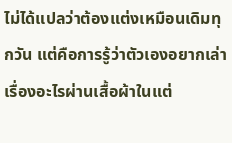ไม่ได้แปลว่าต้องแต่งเหมือนเดิมทุกวัน แต่คือการรู้ว่าตัวเองอยากเล่าเรื่องอะไรผ่านเสื้อผ้าในแต่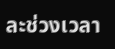ละช่วงเวลา